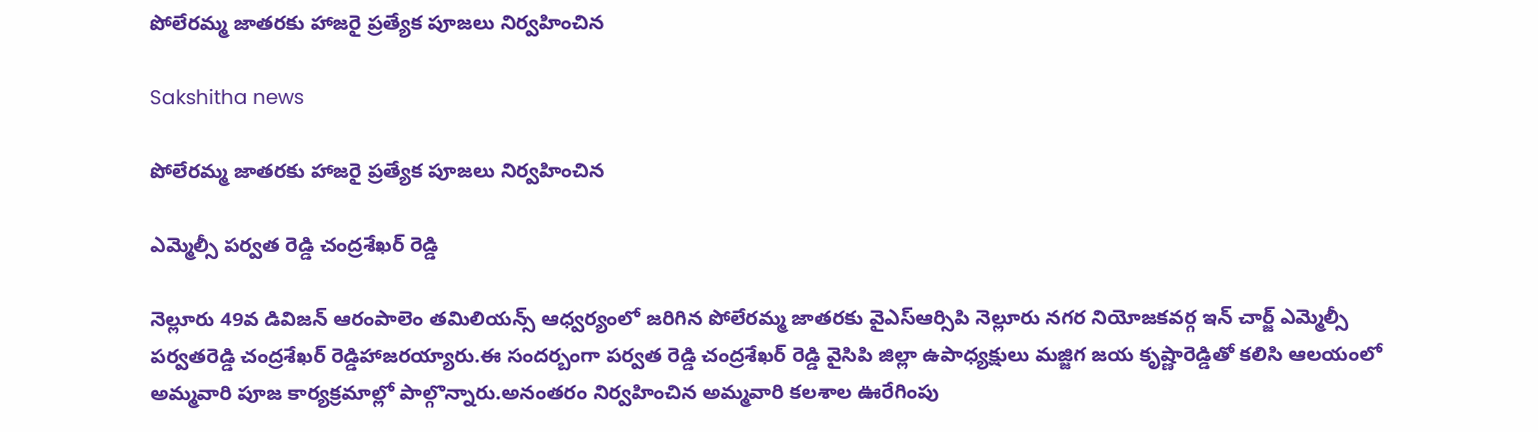పోలేరమ్మ జాతరకు హాజరై ప్రత్యేక పూజలు నిర్వహించిన

Sakshitha news

పోలేరమ్మ జాతరకు హాజరై ప్రత్యేక పూజలు నిర్వహించిన

ఎమ్మెల్సీ పర్వత రెడ్డి చంద్రశేఖర్ రెడ్డి

నెల్లూరు 49వ డివిజన్ ఆరంపాలెం తమిలియన్స్ ఆధ్వర్యంలో జరిగిన పోలేరమ్మ జాతరకు వైఎస్ఆర్సిపి నెల్లూరు నగర నియోజకవర్గ ఇన్ చార్జ్ ఎమ్మెల్సీ పర్వతరెడ్డి చంద్రశేఖర్ రెడ్డిహాజరయ్యారు.ఈ సందర్బంగా పర్వత రెడ్డి చంద్రశేఖర్ రెడ్డి వైసిపి జిల్లా ఉపాధ్యక్షులు మజ్జిగ జయ కృష్ణారెడ్డితో కలిసి ఆలయంలో అమ్మవారి పూజ కార్యక్రమాల్లో పాల్గొన్నారు.అనంతరం నిర్వహించిన అమ్మవారి కలశాల ఊరేగింపు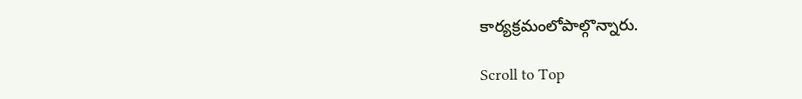కార్యక్రమంలోపాల్గొన్నారు.

Scroll to Top